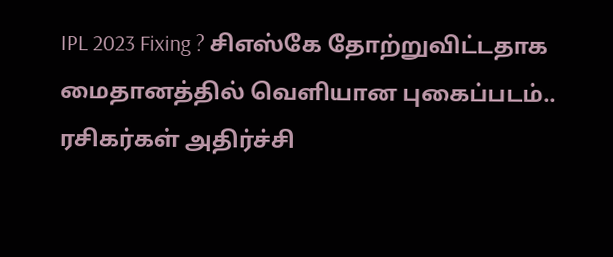IPL 2023 Fixing ? சிஎஸ்கே தோற்றுவிட்டதாக மைதானத்தில் வெளியான புகைப்படம்.. ரசிகர்கள் அதிர்ச்சி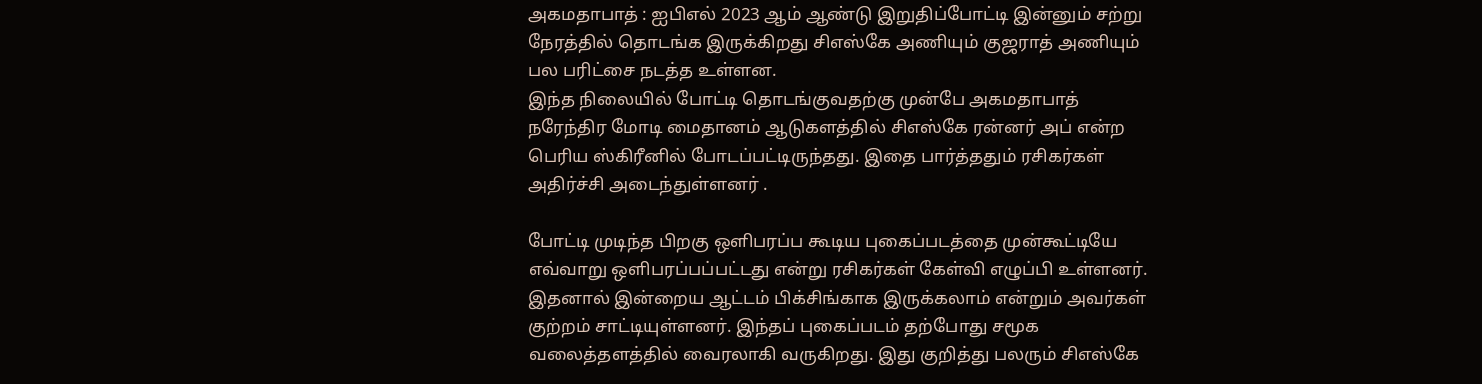அகமதாபாத் : ஐபிஎல் 2023 ஆம் ஆண்டு இறுதிப்போட்டி இன்னும் சற்று நேரத்தில் தொடங்க இருக்கிறது சிஎஸ்கே அணியும் குஜராத் அணியும் பல பரிட்சை நடத்த உள்ளன.
இந்த நிலையில் போட்டி தொடங்குவதற்கு முன்பே அகமதாபாத் நரேந்திர மோடி மைதானம் ஆடுகளத்தில் சிஎஸ்கே ரன்னர் அப் என்ற பெரிய ஸ்கிரீனில் போடப்பட்டிருந்தது. இதை பார்த்ததும் ரசிகர்கள் அதிர்ச்சி அடைந்துள்ளனர் .

போட்டி முடிந்த பிறகு ஒளிபரப்ப கூடிய புகைப்படத்தை முன்கூட்டியே எவ்வாறு ஒளிபரப்பப்பட்டது என்று ரசிகர்கள் கேள்வி எழுப்பி உள்ளனர். இதனால் இன்றைய ஆட்டம் பிக்சிங்காக இருக்கலாம் என்றும் அவர்கள் குற்றம் சாட்டியுள்ளனர். இந்தப் புகைப்படம் தற்போது சமூக வலைத்தளத்தில் வைரலாகி வருகிறது. இது குறித்து பலரும் சிஎஸ்கே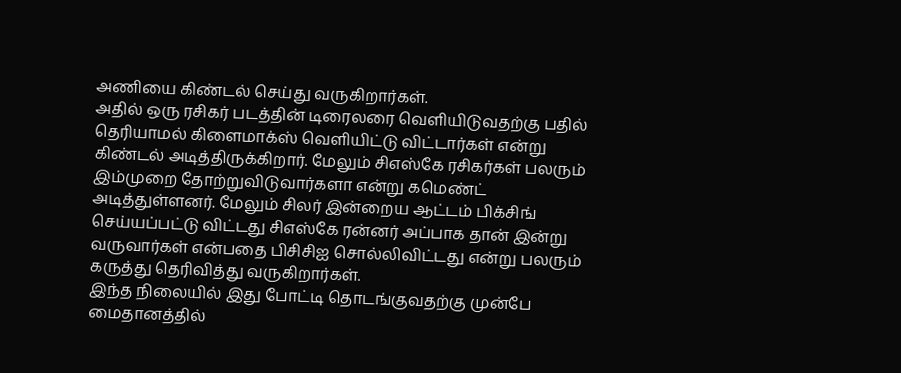அணியை கிண்டல் செய்து வருகிறார்கள்.
அதில் ஒரு ரசிகர் படத்தின் டிரைலரை வெளியிடுவதற்கு பதில் தெரியாமல் கிளைமாக்ஸ் வெளியிட்டு விட்டார்கள் என்று கிண்டல் அடித்திருக்கிறார். மேலும் சிஎஸ்கே ரசிகர்கள் பலரும் இம்முறை தோற்றுவிடுவார்களா என்று கமெண்ட் அடித்துள்ளனர். மேலும் சிலர் இன்றைய ஆட்டம் பிக்சிங் செய்யப்பட்டு விட்டது சிஎஸ்கே ரன்னர் அப்பாக தான் இன்று வருவார்கள் என்பதை பிசிசிஐ சொல்லிவிட்டது என்று பலரும் கருத்து தெரிவித்து வருகிறார்கள்.
இந்த நிலையில் இது போட்டி தொடங்குவதற்கு முன்பே மைதானத்தில்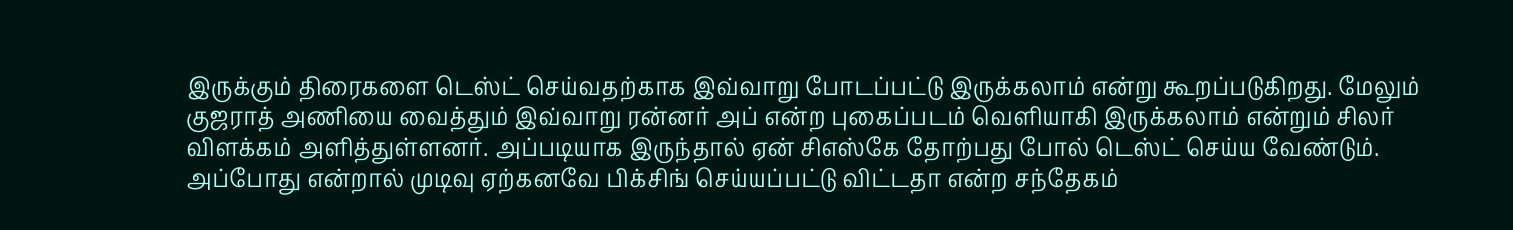இருக்கும் திரைகளை டெஸ்ட் செய்வதற்காக இவ்வாறு போடப்பட்டு இருக்கலாம் என்று கூறப்படுகிறது. மேலும் குஜராத் அணியை வைத்தும் இவ்வாறு ரன்னர் அப் என்ற புகைப்படம் வெளியாகி இருக்கலாம் என்றும் சிலர் விளக்கம் அளித்துள்ளனர். அப்படியாக இருந்தால் ஏன் சிஎஸ்கே தோற்பது போல் டெஸ்ட் செய்ய வேண்டும். அப்போது என்றால் முடிவு ஏற்கனவே பிக்சிங் செய்யப்பட்டு விட்டதா என்ற சந்தேகம்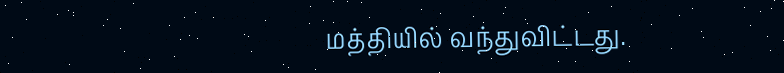மத்தியில் வந்துவிட்டது.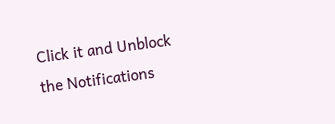Click it and Unblock the Notifications